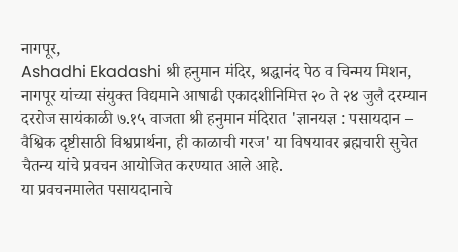नागपूर,
Ashadhi Ekadashi श्री हनुमान मंदिर, श्रद्धानंद पेठ व चिन्मय मिशन, नागपूर यांच्या संयुक्त विद्यमाने आषाढी एकादशीनिमित्त २० ते २४ जुलै दरम्यान दररोज सायंकाळी ७.१५ वाजता श्री हनुमान मंदिरात 'ज्ञानयज्ञ : पसायदान – वैश्विक दृष्टीसाठी विश्वप्रार्थना, ही काळाची गरज' या विषयावर ब्रह्मचारी सुचेत चैतन्य यांचे प्रवचन आयोजित करण्यात आले आहे.
या प्रवचनमालेत पसायदानाचे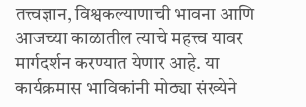तत्त्वज्ञान, विश्वकल्याणाची भावना आणि आजच्या काळातील त्याचे महत्त्व यावर मार्गदर्शन करण्यात येणार आहे. या कार्यक्रमास भाविकांनी मोठ्या संख्येने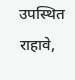उपस्थित राहावे,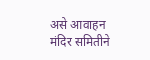असे आवाहन मंदिर समितीने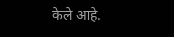केले आहे.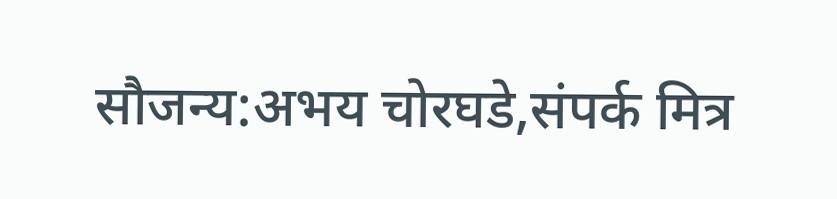सौजन्य:अभय चोरघडे,संपर्क मित्र